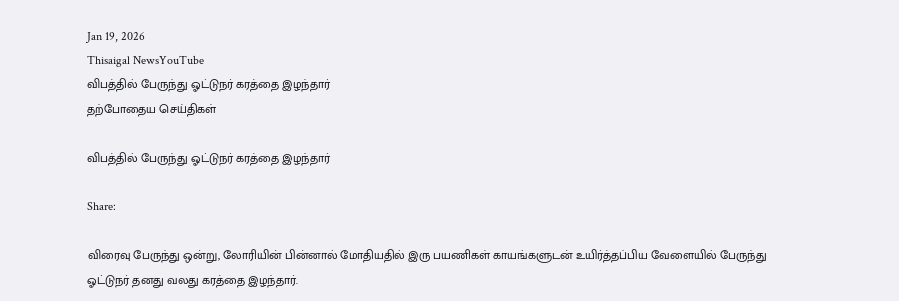Jan 19, 2026
Thisaigal NewsYouTube
விபத்தில் பேருந்து ஓட்டுநர் கரத்தை இழந்தார்
தற்போதைய செய்திகள்

விபத்தில் பேருந்து ஓட்டுநர் கரத்தை இழந்தார்

Share:

விரைவு பேருந்து ஒன்று, லோரியின் பின்னால் மோதியதில் இரு பயணிகள் காயங்களுடன் உயிர்த்தப்பிய வேளையில் பேருந்து ஓட்டுநர் தனது வலது கரத்தை இழந்தார்.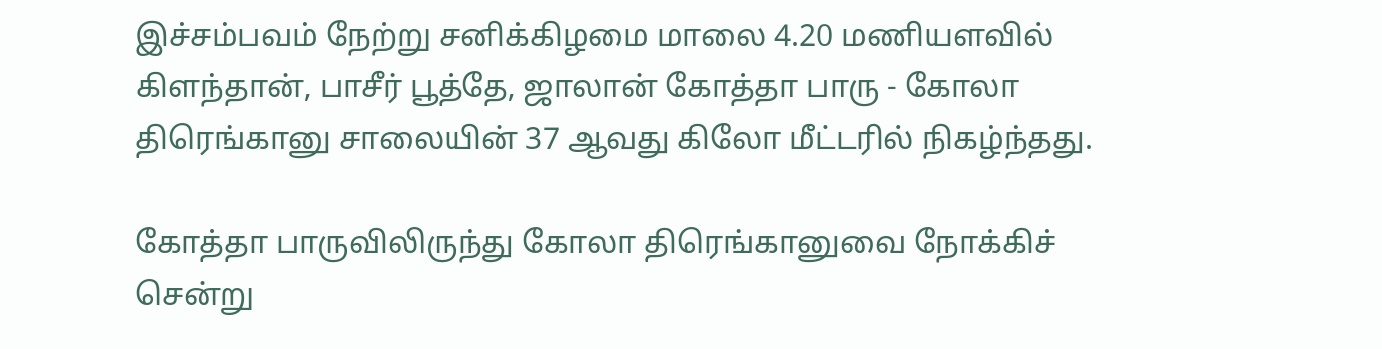இச்சம்பவம் நேற்று சனிக்கிழமை மாலை 4.20 மணியளவில் கிளந்தான், பாசீர் பூத்தே, ஜாலான் கோத்தா பாரு - கோலா திரெங்கானு சாலையின் 37 ஆவது கிலோ மீட்டரில் நிகழ்ந்தது.

கோத்தா பாருவிலிருந்து கோலா திரெங்கானுவை நோக்கிச் சென்று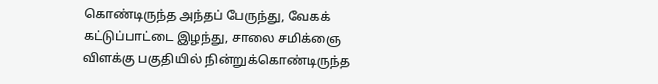கொண்டிருந்த அந்தப் பேருந்து, வேகக் கட்டுப்பாட்டை இழந்து, சாலை சமிக்ஞை விளக்கு பகுதியில் நின்றுக்கொண்டிருந்த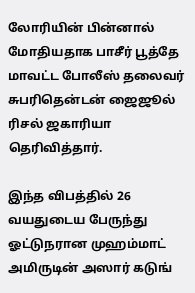லோரியின் பின்னால் மோதியதாக பாசீர் பூத்தே மாவட்ட போலீஸ் தலைவர் சுபரிதென்டன் ஜைஜூல் ரிசல் ஜகாரியா தெரிவித்தார்.

இந்த விபத்தில் 26 வயதுடைய பேருந்து ஓட்டுநரான முஹம்மாட் அமிருடின் அஸார் கடுங்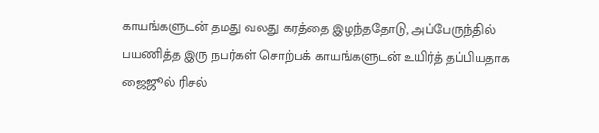காயங்களுடன் தமது வலது கரத்தை இழந்ததோடு, அப்பேருந்தில் பயணித்த இரு நபர்கள் சொற்பக் காயங்களுடன் உயிர்த் தப்பியதாக ஜைஜூல் ரிசல்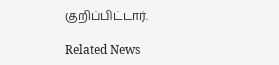குறிப்பிட்டார்.

Related News